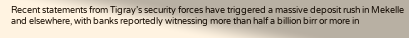Recent statements from Tigray’s security forces have triggered a massive deposit rush in Mekelle and elsewhere, with banks reportedly witnessing more than half a billion birr or more in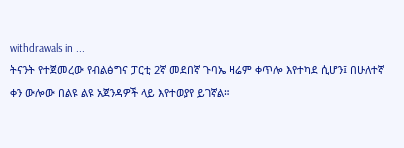withdrawals in ...
ትናንት የተጀመረው የብልፅግና ፓርቲ 2ኛ መደበኛ ጉባኤ ዛሬም ቀጥሎ እየተካደ ሲሆን፤ በሁለተኛ ቀን ውሎው በልዩ ልዩ አጀንዳዎች ላይ እየተወያየ ይገኛል።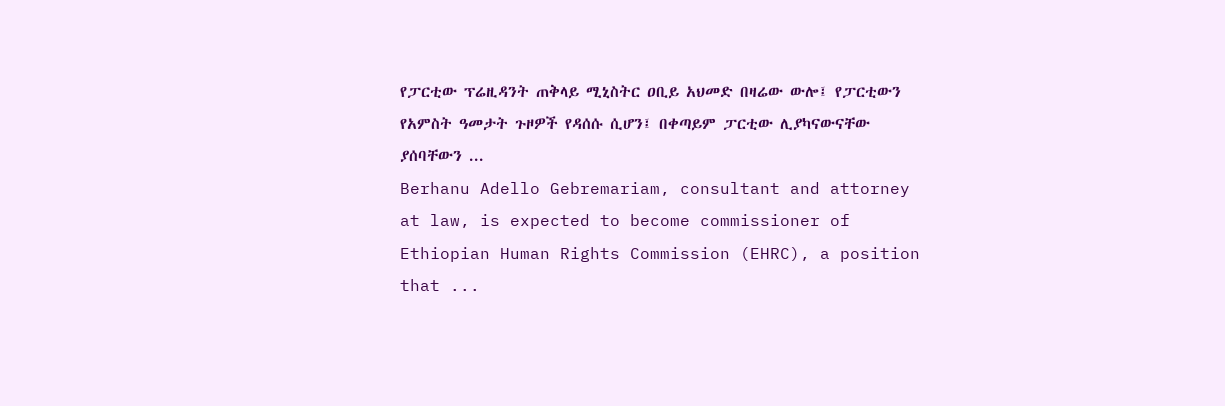የፓርቲው ፕሬዚዳንት ጠቅላይ ሚኒስትር ዐቢይ አህመድ በዛሬው ውሎ፤ የፓርቲውን የአምስት ዓመታት ጉዞዎች የዳሰሱ ሲሆን፤ በቀጣይም ፓርቲው ሊያካናውናቸው ያሰባቸውን ...
Berhanu Adello Gebremariam, consultant and attorney at law, is expected to become commissioner of Ethiopian Human Rights Commission (EHRC), a position that ...